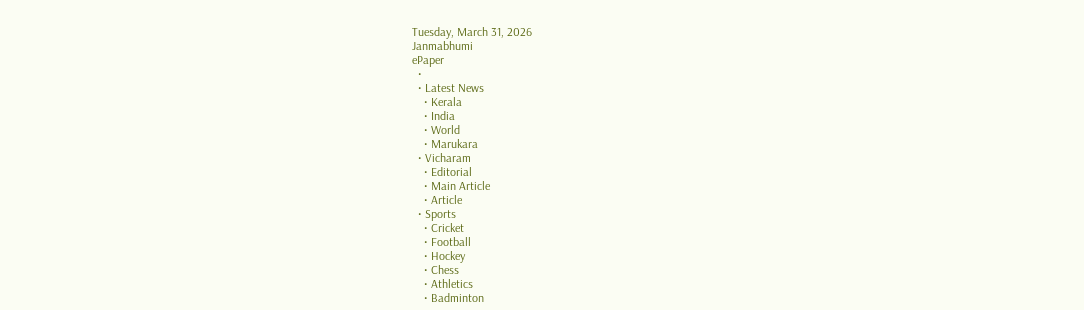Tuesday, March 31, 2026
Janmabhumi
ePaper
  •
  • Latest News
    • Kerala
    • India
    • World
    • Marukara
  • Vicharam
    • Editorial
    • Main Article
    • Article
  • Sports
    • Cricket
    • Football
    • Hockey
    • Chess
    • Athletics
    • Badminton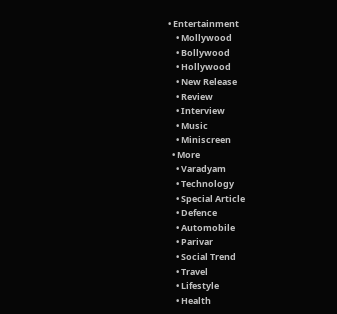• Entertainment
    • Mollywood
    • Bollywood
    • Hollywood
    • New Release
    • Review
    • Interview
    • Music
    • Miniscreen
  • More
    • Varadyam
    • Technology
    • Special Article
    • Defence
    • Automobile
    • Parivar
    • Social Trend
    • Travel
    • Lifestyle
    • Health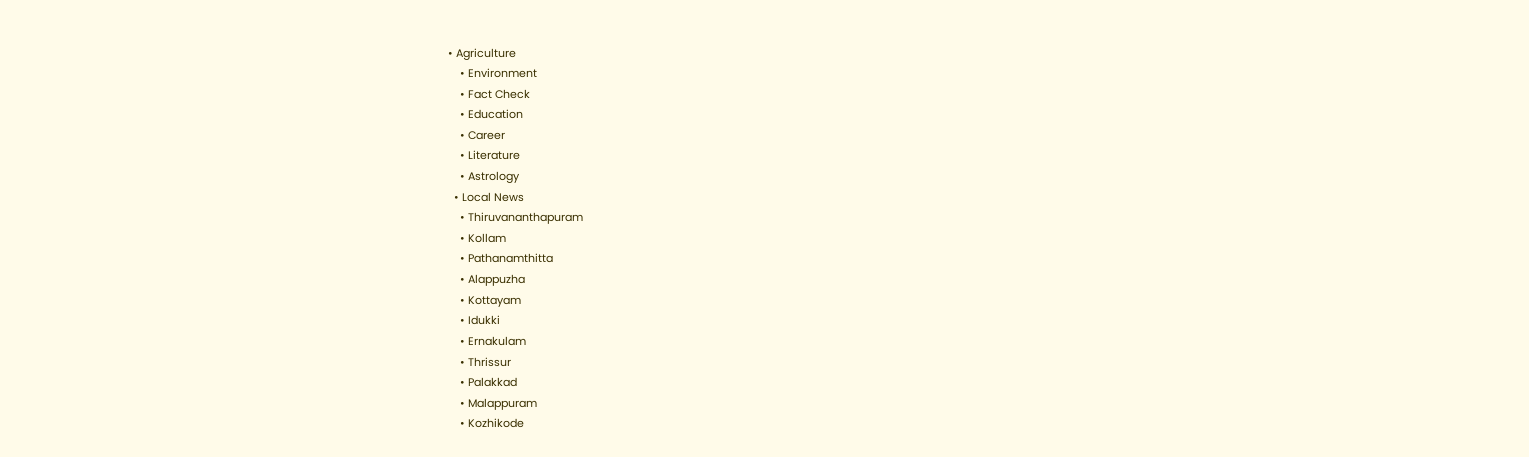• Agriculture
    • Environment
    • Fact Check
    • Education
    • Career
    • Literature
    • Astrology
  • Local News
    • Thiruvananthapuram
    • Kollam
    • Pathanamthitta
    • Alappuzha
    • Kottayam
    • Idukki
    • Ernakulam
    • Thrissur
    • Palakkad
    • Malappuram
    • Kozhikode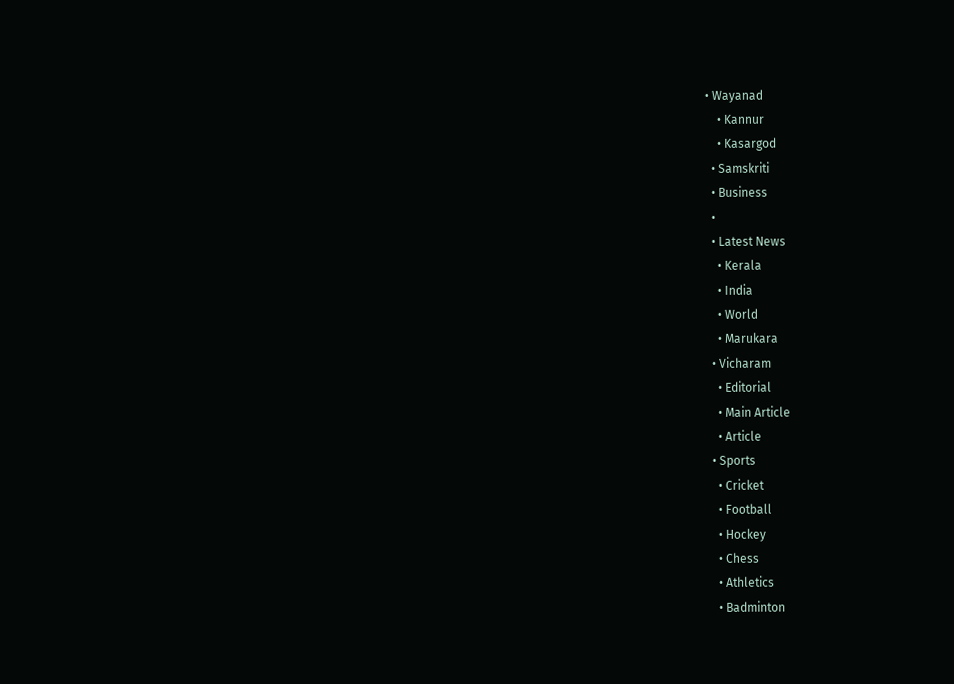• Wayanad
    • Kannur
    • Kasargod
  • Samskriti
  • Business
  •
  • Latest News
    • Kerala
    • India
    • World
    • Marukara
  • Vicharam
    • Editorial
    • Main Article
    • Article
  • Sports
    • Cricket
    • Football
    • Hockey
    • Chess
    • Athletics
    • Badminton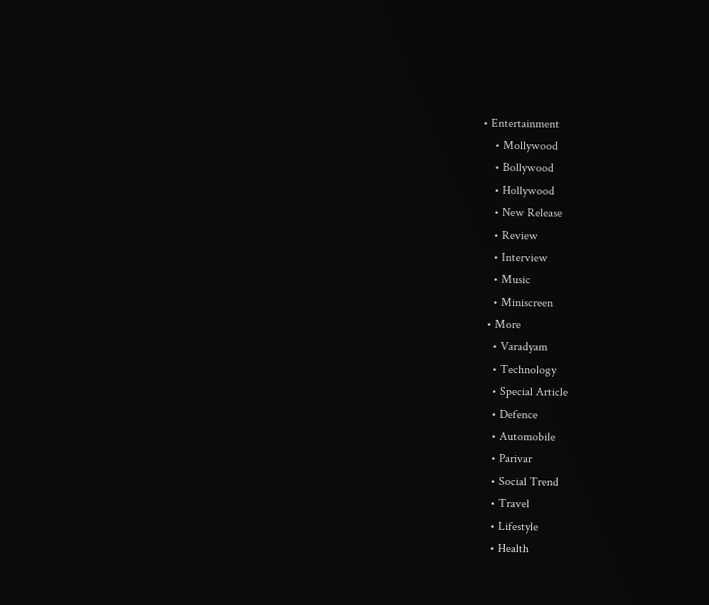• Entertainment
    • Mollywood
    • Bollywood
    • Hollywood
    • New Release
    • Review
    • Interview
    • Music
    • Miniscreen
  • More
    • Varadyam
    • Technology
    • Special Article
    • Defence
    • Automobile
    • Parivar
    • Social Trend
    • Travel
    • Lifestyle
    • Health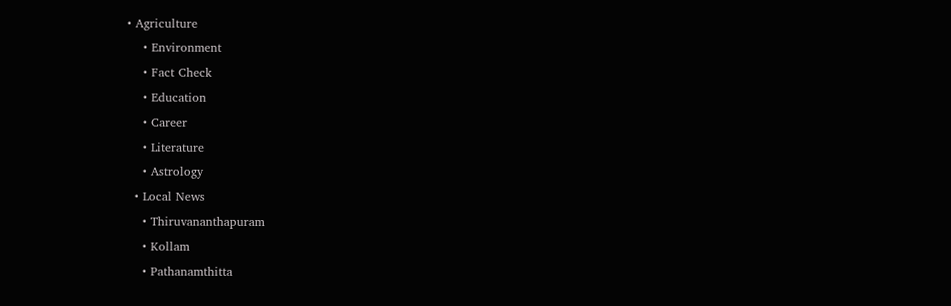• Agriculture
    • Environment
    • Fact Check
    • Education
    • Career
    • Literature
    • Astrology
  • Local News
    • Thiruvananthapuram
    • Kollam
    • Pathanamthitta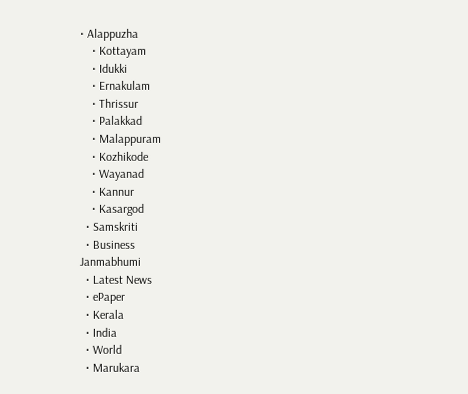• Alappuzha
    • Kottayam
    • Idukki
    • Ernakulam
    • Thrissur
    • Palakkad
    • Malappuram
    • Kozhikode
    • Wayanad
    • Kannur
    • Kasargod
  • Samskriti
  • Business
Janmabhumi
  • Latest News
  • ePaper
  • Kerala
  • India
  • World
  • Marukara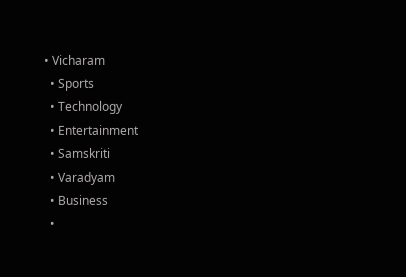• Vicharam
  • Sports
  • Technology
  • Entertainment
  • Samskriti
  • Varadyam
  • Business
  •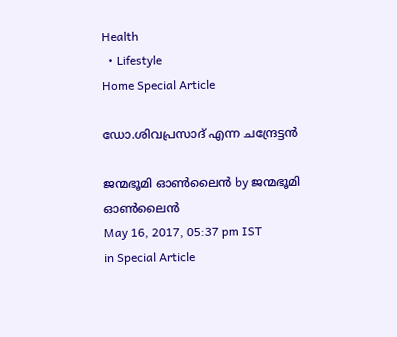Health
  • Lifestyle
Home Special Article

ഡോ.ശിവപ്രസാദ് എന്ന ചന്ദ്രേട്ടന്‍

ജന്മഭൂമി ഓണ്‍ലൈന്‍ by ജന്മഭൂമി ഓണ്‍ലൈന്‍
May 16, 2017, 05:37 pm IST
in Special Article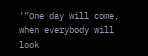‘”One day will come, when everybody will look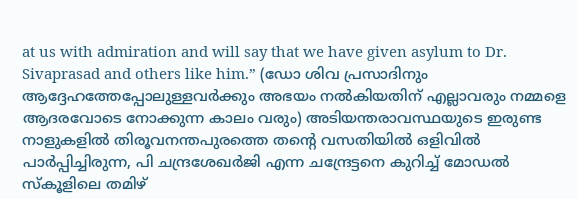at us with admiration and will say that we have given asylum to Dr. Sivaprasad and others like him.” (ഡോ ശിവ പ്രസാദിനും ആദ്ദേഹത്തേപ്പോലുള്ളവര്‍ക്കും അഭയം നല്‍കിയതിന് എല്ലാവരും നമ്മളെ ആദരവോടെ നോക്കുന്ന കാലം വരും) അടിയന്തരാവസ്ഥയുടെ ഇരുണ്ട നാളുകളില്‍ തിരൂവനന്തപുരത്തെ തന്റെ വസതിയില്‍ ഒളിവില്‍ പാര്‍പ്പിച്ചിരുന്ന, പി ചന്ദ്രശേഖര്‍ജി എന്ന ചന്ദ്രേട്ടനെ കുറിച്ച് മോഡല്‍ സ്‌കൂളിലെ തമിഴ്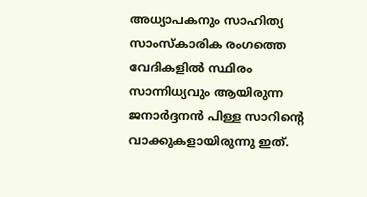അധ്യാപകനും സാഹിത്യ സാംസ്‌കാരിക രംഗത്തെ വേദികളില്‍ സ്ഥിരം സാന്നിധ്യവും ആയിരുന്ന ജനാര്‍ദ്ദനന്‍ പിള്ള സാറിന്റെ വാക്കുകളായിരുന്നു ഇത്.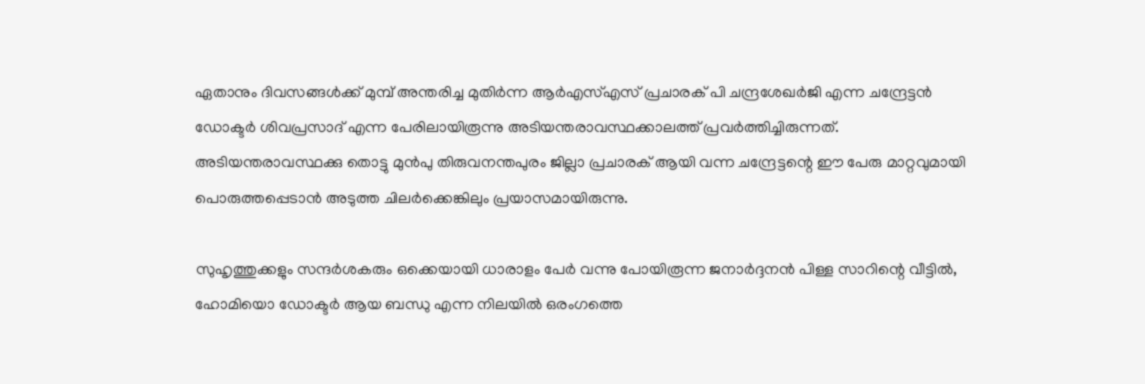ഏതാനും ദിവസങ്ങള്‍ക്ക് മുമ്പ് അന്തരിച്ച മുതിര്‍ന്ന ആര്‍എസ്എസ് പ്രചാരക് പി ചന്ദ്രശേഖര്‍ജി എന്ന ചന്ദ്രേട്ടന്‍ ഡോക്ടര്‍ ശിവപ്രസാദ് എന്ന പേരിലായിരൂന്നു അടിയന്തരാവസ്ഥക്കാലത്ത് പ്രവര്‍ത്തിച്ചിരുന്നത്. അടിയന്തരാവസ്ഥക്കു തൊട്ടു മുന്‍പു തിരുവനന്തപുരം ജില്ലാ പ്രചാരക് ആയി വന്ന ചന്ദ്രേട്ടന്റെ ഈ പേരു മാറ്റവുമായി പൊരുത്തപ്പെടാന്‍ അടുത്ത ചിലര്‍ക്കെങ്കിലും പ്രയാസമായിരുന്നു.

സുഹൃത്തുക്കളും സന്ദര്‍ശകരും ഒക്കെയായി ധാരാളം പേര്‍ വന്നു പോയിരൂന്ന ജനാര്‍ദ്ദനന്‍ പിള്ള സാറിന്റെ വീട്ടില്‍, ഹോമിയൊ ഡോക്ടര്‍ ആയ ബന്ധു എന്ന നിലയില്‍ ഒരംഗത്തെ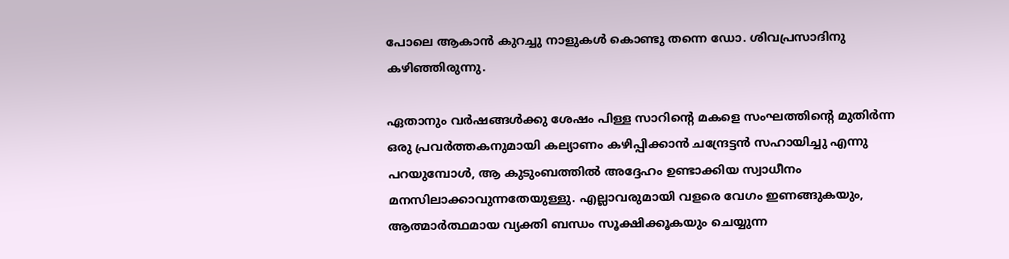പോലെ ആകാന്‍ കുറച്ചു നാളുകള്‍ കൊണ്ടു തന്നെ ഡോ. ശിവപ്രസാദിനു കഴിഞ്ഞിരുന്നു.

ഏതാനും വര്‍ഷങ്ങള്‍ക്കു ശേഷം പിള്ള സാറിന്റെ മകളെ സംഘത്തിന്റെ മുതിര്‍ന്ന ഒരു പ്രവര്‍ത്തകനുമായി കല്യാണം കഴിപ്പിക്കാന്‍ ചന്ദ്രേട്ടന്‍ സഹായിച്ചു എന്നു പറയുമ്പോള്‍, ആ കുടുംബത്തില്‍ അദ്ദേഹം ഉണ്ടാക്കിയ സ്വാധീനം മനസിലാക്കാവുന്നതേയുള്ളു. എല്ലാവരുമായി വളരെ വേഗം ഇണങ്ങുകയും, ആത്മാര്‍ത്ഥമായ വ്യക്തി ബന്ധം സൂക്ഷിക്കൂകയും ചെയ്യുന്ന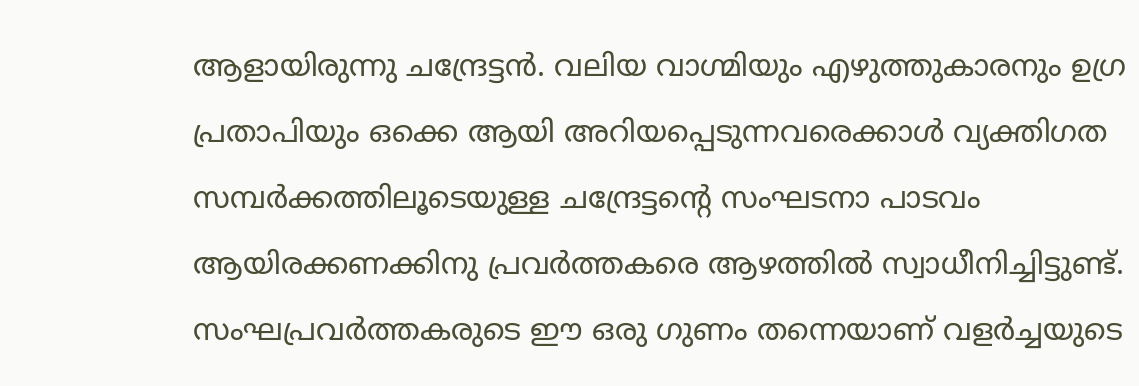ആളായിരുന്നു ചന്ദ്രേട്ടന്‍. വലിയ വാഗ്മിയും എഴുത്തുകാരനും ഉഗ്ര പ്രതാപിയും ഒക്കെ ആയി അറിയപ്പെടുന്നവരെക്കാള്‍ വ്യക്തിഗത സമ്പര്‍ക്കത്തിലൂടെയുള്ള ചന്ദ്രേട്ടന്റെ സംഘടനാ പാടവം ആയിരക്കണക്കിനു പ്രവര്‍ത്തകരെ ആഴത്തില്‍ സ്വാധീനിച്ചിട്ടുണ്ട്. സംഘപ്രവര്‍ത്തകരുടെ ഈ ഒരു ഗുണം തന്നെയാണ് വളര്‍ച്ചയുടെ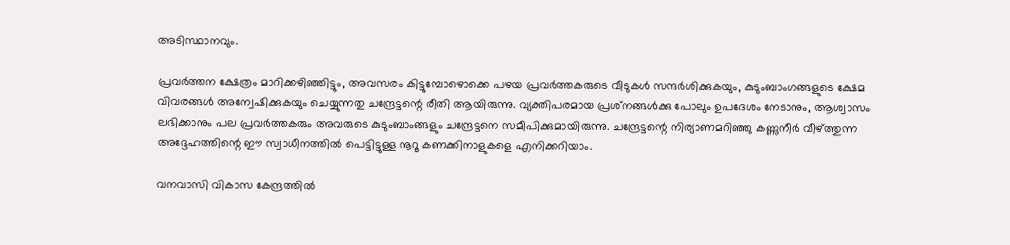അടിസ്ഥാനവും.

പ്രവര്‍ത്തന ക്ഷേത്രം മാറിക്കഴിഞ്ഞിട്ടും, അവസരം കിട്ടുമ്പോഴൊക്കെ പഴയ പ്രവര്‍ത്തകരുടെ വീടുകള്‍ സന്ദര്‍ശിക്കുകയും, കുടുംബാംഗങ്ങളുടെ ക്ഷേമ വിവരങ്ങള്‍ അന്വേഷിക്കുകയും ചെയ്യുന്നതു ചന്ദ്രേട്ടന്റെ രീതി ആയിരുന്നു. വ്യക്തിപരമായ പ്രശ്‌നങ്ങള്‍ക്കു പോലും ഉപദേശം നേടാനും, ആശ്വാസം ലഭിക്കാനും പല പ്രവര്‍ത്തകരും അവരുടെ കുടുംബാംങ്ങളും ചന്ദ്രേട്ടനെ സമീപിക്കുമായിരുന്നു. ചന്ദ്രേട്ടന്റെ നിര്യാണമറിഞ്ഞു കണ്ണുനീര്‍ വീഴ്‌ത്തുന്ന അദ്ദേഹത്തിന്റെ ഈ സ്വാധീനത്തില്‍ പെട്ടിട്ടുള്ള നൂറൂ കണക്കിനാളുകളെ എനിക്കറിയാം.

വനവാസി വികാസ കേന്ദ്രത്തില്‍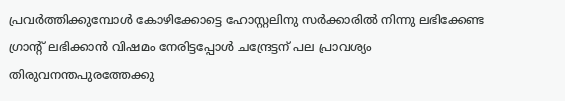പ്രവര്‍ത്തിക്കുമ്പോള്‍ കോഴിക്കോട്ടെ ഹോസ്റ്റലിനു സര്‍ക്കാരില്‍ നിന്നു ലഭിക്കേണ്ട ഗ്രാന്റ് ലഭിക്കാന്‍ വിഷമം നേരിട്ടപ്പോള്‍ ചന്ദ്രേട്ടന് പല പ്രാവശ്യം തിരുവനന്തപുരത്തേക്കു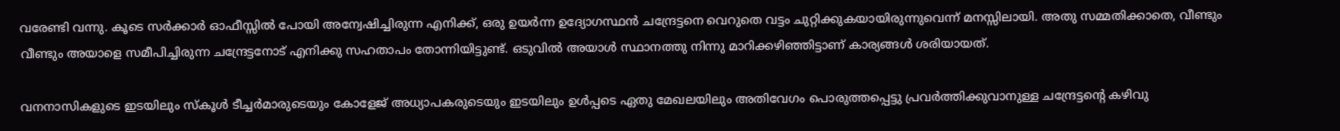വരേണ്ടി വന്നു. കൂടെ സര്‍ക്കാര്‍ ഓഫീസ്സില്‍ പോയി അന്വേഷിച്ചിരുന്ന എനിക്ക്, ഒരു ഉയര്‍ന്ന ഉദ്യോഗസ്ഥന്‍ ചന്ദ്രേട്ടനെ വെറുതെ വട്ടം ചുറ്റിക്കുകയായിരുന്നുവെന്ന് മനസ്സിലായി. അതു സമ്മതിക്കാതെ, വീണ്ടും വീണ്ടും അയാളെ സമീപിച്ചിരുന്ന ചന്ദ്രേട്ടനോട് എനിക്കു സഹതാപം തോന്നിയിട്ടുണ്ട്. ഒടുവില്‍ അയാള്‍ സ്ഥാനത്തു നിന്നു മാറിക്കഴിഞ്ഞിട്ടാണ് കാര്യങ്ങള്‍ ശരിയായത്.

വനനാസികളുടെ ഇടയിലും സ്‌കൂള്‍ ടീച്ചര്‍മാരുടെയും കോളേജ് അധ്യാപകരുടെയും ഇടയിലും ഉള്‍പ്പടെ ഏതു മേഖലയിലും അതിവേഗം പൊരുത്തപ്പെട്ടു പ്രവര്‍ത്തിക്കുവാനുള്ള ചന്ദ്രേട്ടന്റെ കഴിവു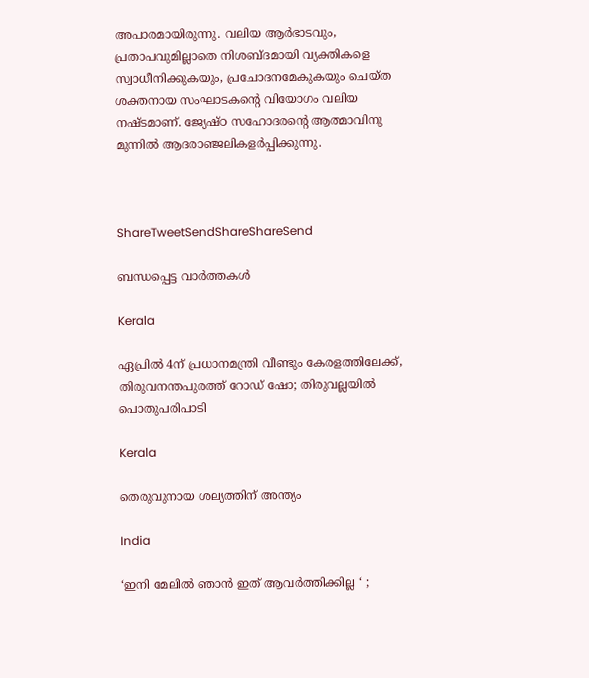അപാരമായിരുന്നു. വലിയ ആര്‍ഭാടവും, പ്രതാപവുമില്ലാതെ നിശബ്ദമായി വ്യക്തികളെ സ്വാധീനിക്കുകയും, പ്രചോദനമേകുകയും ചെയ്ത ശക്തനായ സംഘാടകന്റെ വിയോഗം വലിയ നഷ്ടമാണ്. ജ്യേഷ്ഠ സഹോദരന്റെ ആത്മാവിനു മുന്നില്‍ ആദരാഞ്ജലികളര്‍പ്പിക്കുന്നു.



ShareTweetSendShareShareSend

ബന്ധപ്പെട്ട വാര്‍ത്തകള്‍

Kerala

ഏപ്രില്‍ 4ന് പ്രധാനമന്ത്രി വീണ്ടും കേരളത്തിലേക്ക്, തിരുവനന്തപുരത്ത് റോഡ് ഷോ; തിരുവല്ലയില്‍ പൊതുപരിപാടി

Kerala

തെരുവുനായ ശല്യത്തിന് അന്ത്യം

India

‘ഇനി മേലിൽ ഞാൻ ഇത് ആവർത്തിക്കില്ല ‘ ;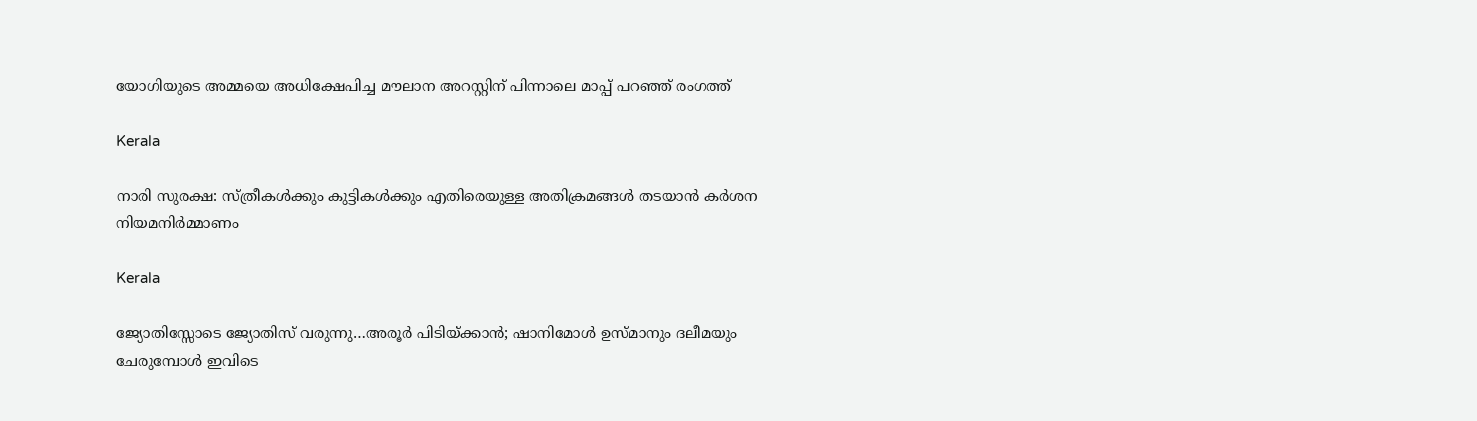യോഗിയുടെ അമ്മയെ അധിക്ഷേപിച്ച മൗലാന അറസ്റ്റിന് പിന്നാലെ മാപ്പ് പറഞ്ഞ് രംഗത്ത്

Kerala

നാരി സുരക്ഷ: സ്ത്രീകള്‍ക്കും കുട്ടികള്‍ക്കും എതിരെയുള്ള അതിക്രമങ്ങള്‍ തടയാന്‍ കര്‍ശന നിയമനിര്‍മ്മാണം

Kerala

ജ്യോതിസ്സോടെ ജ്യോതിസ് വരുന്നു…അരൂര്‍ പിടിയ്‌ക്കാന്‍; ഷാനിമോള്‍ ഉസ്മാനും ദലീമയും ചേരുമ്പോള്‍ ഇവിടെ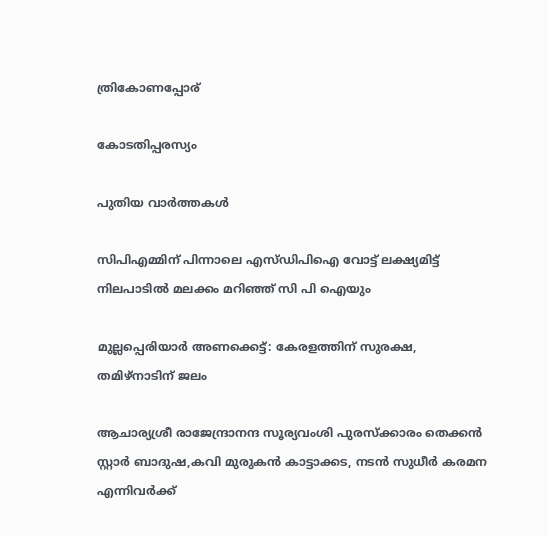ത്രികോണപ്പോര്

കോടതിപ്പരസ്യം

പുതിയ വാര്‍ത്തകള്‍

സിപിഎമ്മിന് പിന്നാലെ എസ്ഡിപിഐ വോട്ട് ലക്ഷ്യമിട്ട് നിലപാടില്‍ മലക്കം മറിഞ്ഞ് സി പി ഐയും

മുല്ലപ്പെരിയാര്‍ അണക്കെട്ട്: കേരളത്തിന് സുരക്ഷ, തമിഴ്‌നാടിന് ജലം

ആചാര്യശ്രീ രാജേന്ദ്രാനന്ദ സൂര്യവംശി പുരസ്ക്കാരം തെക്കൻ സ്റ്റാർ ബാദുഷ,കവി മുരുകൻ കാട്ടാക്കട, നടൻ സുധീർ കരമന എന്നിവർക്ക്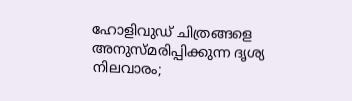ഹോളിവുഡ് ചിത്രങ്ങളെ അനുസ്മരിപ്പിക്കുന്ന ദൃശ്യ നിലവാരം;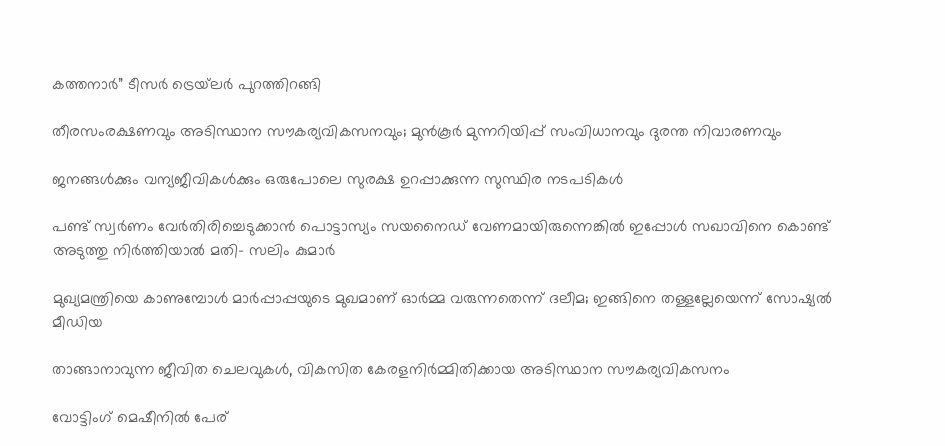കത്തനാർ” ടീസർ ട്രെയ്‌ലർ പുറത്തിറങ്ങി

തീരസംരക്ഷണവും അടിസ്ഥാന സൗകര്യവികസനവും; മുന്‍കൂര്‍ മുന്നറിയിപ്പ് സംവിധാനവും ദുരന്ത നിവാരണവും

ജനങ്ങള്‍ക്കും വന്യജീവികള്‍ക്കും ഒരുപോലെ സുരക്ഷ ഉറപ്പാക്കുന്ന സുസ്ഥിര നടപടികള്‍

പണ്ട് സ്വര്‍ണം വേര്‍തിരിച്ചെടുക്കാന്‍ പൊട്ടാസ്യം സയനൈഡ് വേണമായിരുന്നെങ്കില്‍ ഇപ്പോള്‍ സഖാവിനെ കൊണ്ട് അടുത്തു നിര്‍ത്തിയാല്‍ മതി- സലിം കുമാര്‍

മുഖ്യമന്ത്രിയെ കാണുമ്പോള്‍ മാര്‍പ്പാപ്പയുടെ മുഖമാണ് ഓര്‍മ്മ വരുന്നതെന്ന് ദലീമ; ഇങ്ങിനെ തള്ളല്ലേയെന്ന് സോഷ്യല്‍ മീഡിയ

താങ്ങാനാവുന്ന ജീവിത ചെലവുകള്‍, വികസിത കേരളനിര്‍മ്മിതിക്കായ അടിസ്ഥാന സൗകര്യവികസനം

വോട്ടിംഗ് മെഷീനില്‍ പേര്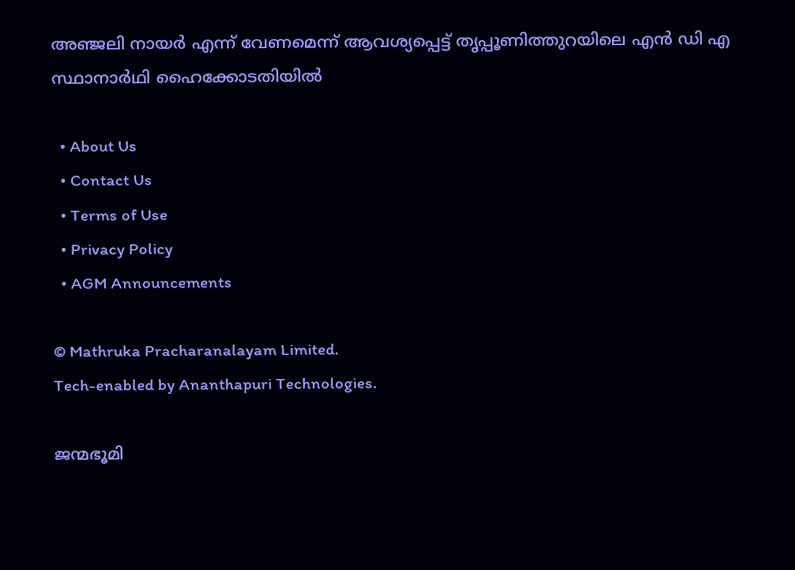അഞ്ജലി നായര്‍ എന്ന് വേണമെന്ന് ആവശ്യപ്പെട്ട് തൃപ്പൂണിത്തുറയിലെ എന്‍ ഡി എ സ്ഥാനാര്‍ഥി ഹൈക്കോടതിയില്‍

  • About Us
  • Contact Us
  • Terms of Use
  • Privacy Policy
  • AGM Announcements

© Mathruka Pracharanalayam Limited.
Tech-enabled by Ananthapuri Technologies.

ജന്മഭൂമി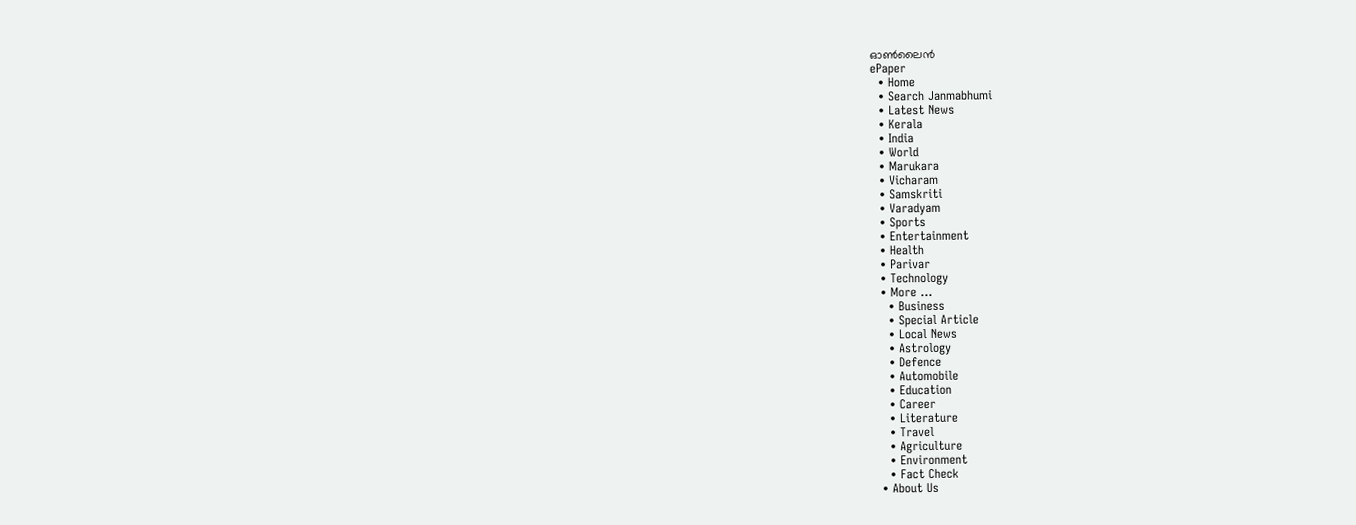ഓണ്‍ലൈന്‍
ePaper
  • Home
  • Search Janmabhumi
  • Latest News
  • Kerala
  • India
  • World
  • Marukara
  • Vicharam
  • Samskriti
  • Varadyam
  • Sports
  • Entertainment
  • Health
  • Parivar
  • Technology
  • More …
    • Business
    • Special Article
    • Local News
    • Astrology
    • Defence
    • Automobile
    • Education
    • Career
    • Literature
    • Travel
    • Agriculture
    • Environment
    • Fact Check
  • About Us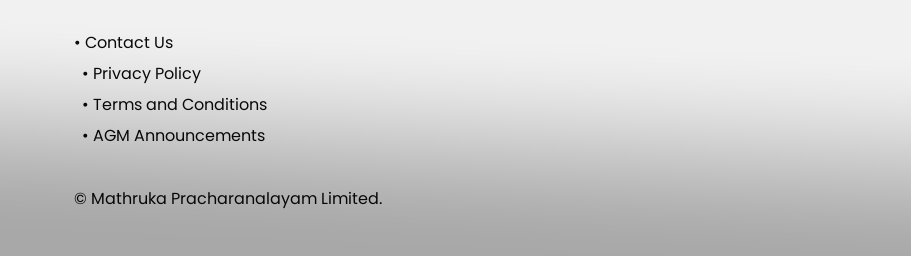• Contact Us
  • Privacy Policy
  • Terms and Conditions
  • AGM Announcements

© Mathruka Pracharanalayam Limited.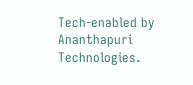Tech-enabled by Ananthapuri Technologies.